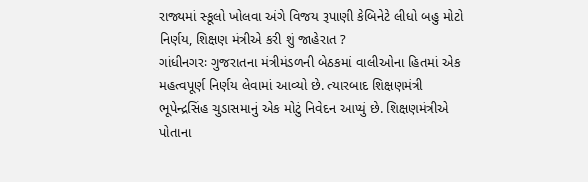રાજ્યમાં સ્કૂલો ખોલવા અંગે વિજય રૂપાણી કેબિનેટે લીધો બહુ મોટો નિર્ણય, શિક્ષણ મંત્રીએ કરી શું જાહેરાત ?
ગાંધીનગરઃ ગુજરાતના મંત્રીમંડળની બેઠકમાં વાલીઓના હિતમાં એક મહત્વપૂર્ણ નિર્ણય લેવામાં આવ્યો છે. ત્યારબાદ શિક્ષણમંત્રી ભૂપેન્દ્રસિંહ ચુડાસમાનું એક મોટું નિવેદન આપ્યું છે. શિક્ષણમંત્રીએ પોતાના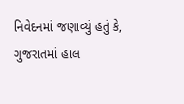નિવેદનમાં જણાવ્યું હતું કે, ગુજરાતમાં હાલ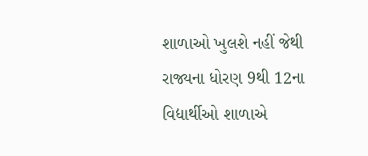શાળાઓ ખુલશે નહીં જેથી રાજ્યના ધોરણ 9થી 12ના વિદ્યાર્થીઓ શાળાએ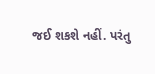જઈ શકશે નહીં. પરંતુ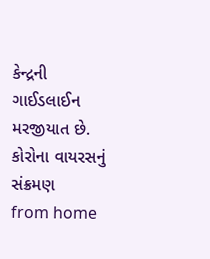કેન્દ્રની ગાઈડલાઈન મરજીયાત છે. કોરોના વાયરસનું સંક્રમણ
from home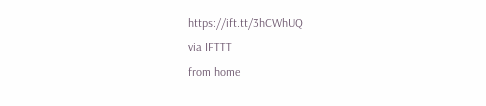https://ift.tt/3hCWhUQ
via IFTTT
from home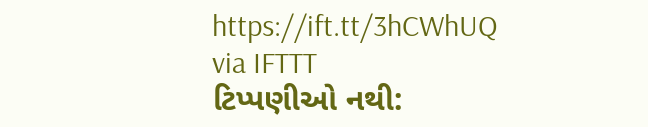https://ift.tt/3hCWhUQ
via IFTTT
ટિપ્પણીઓ નથી: